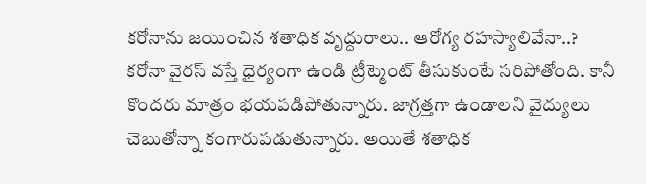కరోనాను జయించిన శతాధిక వృద్దురాలు.. ఆరోగ్య రహస్యాలివేనా..?
కరోనా వైరస్ వస్తే ధైర్యంగా ఉండి ట్రీట్మెంట్ తీసుకుంటే సరిపోతోంది. కానీ కొందరు మాత్రం భయపడిపోతున్నారు. జాగ్రత్తగా ఉండాలని వైద్యులు చెబుతోన్నా కంగారుపడుతున్నారు. అయితే శతాధిక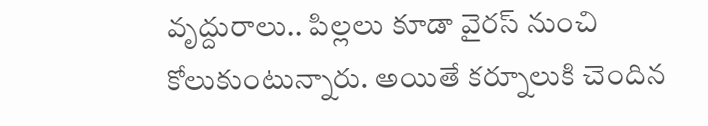వృద్దురాలు.. పిల్లలు కూడా వైరస్ నుంచి కోలుకుంటున్నారు. అయితే కర్నూలుకి చెందిన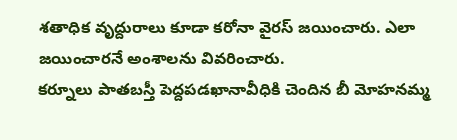శతాధిక వృద్దురాలు కూడా కరోనా వైరస్ జయించారు. ఎలా జయించారనే అంశాలను వివరించారు.
కర్నూలు పాతబస్తీ పెద్దపడఖానావీధికి చెందిన బీ మోహనమ్మ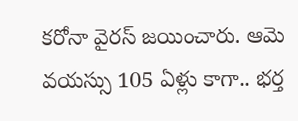కరోనా వైరస్ జయించారు. ఆమె వయస్సు 105 ఏళ్లు కాగా.. భర్త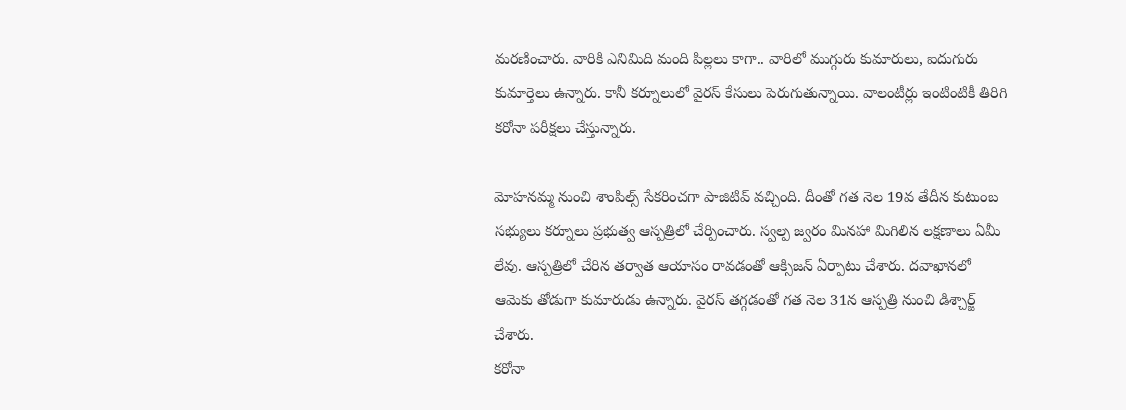మరణించారు. వారికి ఎనిమిది మంది పిల్లలు కాగా.. వారిలో ముగ్గురు కుమారులు, ఐదుగురు కుమార్తెలు ఉన్నారు. కానీ కర్నూలులో వైరస్ కేసులు పెరుగుతున్నాయి. వాలంటీర్లు ఇంటింటికీ తిరిగి కరోనా పరీక్షలు చేస్తున్నారు.

మోహనమ్మ నుంచి శాంపిల్స్ సేకరించగా పాజిటివ్ వచ్చింది. దీంతో గత నెల 19వ తేదీన కుటుంబ సభ్యులు కర్నూలు ప్రభుత్వ ఆస్పత్రిలో చేర్పించారు. స్వల్ప జ్వరం మినహా మిగిలిన లక్షణాలు ఏమీ లేవు. ఆస్పత్రిలో చేరిన తర్వాత ఆయాసం రావడంతో ఆక్సిజన్ ఏర్పాటు చేశారు. దవాఖానలో ఆమెకు తోడుగా కుమారుడు ఉన్నారు. వైరస్ తగ్గడంతో గత నెల 31న ఆస్పత్రి నుంచి డిశ్చార్జ్ చేశారు.
కరోనా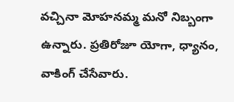వచ్చినా మోహనమ్మ మనో నిబ్బంగా ఉన్నారు. ప్రతిరోజూ యోగా, ధ్యానం, వాకింగ్ చేసేవారు.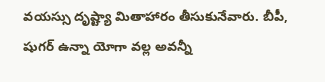వయస్సు దృష్ట్యా మితాహారం తీసుకునేవారు. బీపీ, షుగర్ ఉన్నా యోగా వల్ల అవన్నీ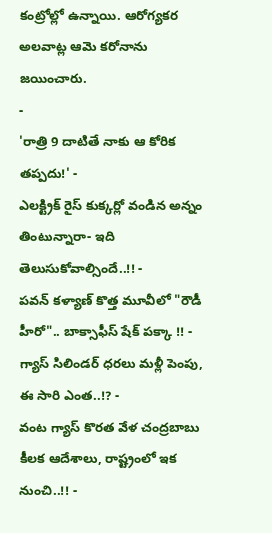కంట్రోల్లో ఉన్నాయి. ఆరోగ్యకర అలవాట్ల ఆమె కరోనాను జయించారు.
-
'రాత్రి 9 దాటితే నాకు ఆ కోరిక తప్పదు!' -
ఎలక్ట్రిక్ రైస్ కుక్కర్లో వండిన అన్నం తింటున్నారా- ఇది తెలుసుకోవాల్సిందే..!! -
పవన్ కళ్యాణ్ కొత్త మూవీలో "రౌడీ హీరో".. బాక్సాఫీస్ షేక్ పక్కా !! -
గ్యాస్ సిలిండర్ ధరలు మళ్లీ పెంపు, ఈ సారి ఎంత..!? -
వంట గ్యాస్ కొరత వేళ చంద్రబాబు కీలక ఆదేశాలు, రాష్ట్రంలో ఇక నుంచి..!! -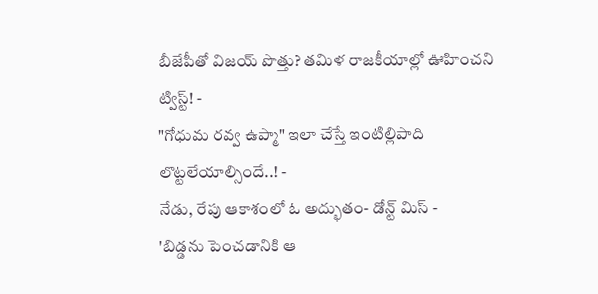బీజేపీతో విజయ్ పొత్తు? తమిళ రాజకీయాల్లో ఊహించని ట్విస్ట్! -
"గోధుమ రవ్వ ఉప్మా" ఇలా చేస్తే ఇంటిల్లిపాది లొట్టలేయాల్సిందే..! -
నేడు, రేపు ఆకాశంలో ఓ అద్భుతం- డోన్ట్ మిస్ -
'బిడ్డను పెంచడానికి ఆ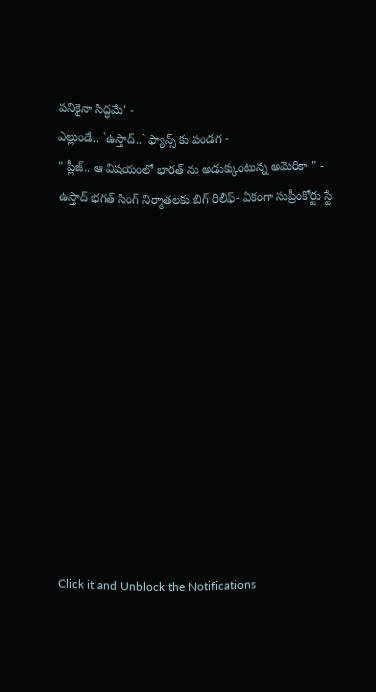పనికైనా సిద్ధమే' -
ఎల్లుండే.. `ఉస్తాద్..` ఫ్యాన్స్ కు పండగ -
" ప్లీజ్.. ఆ విషయంలో భారత్ ను అడుక్కుంటున్న అమెరికా " -
ఉస్తాద్ భగత్ సింగ్ నిర్మాతలకు బిగ్ రిలీఫ్- ఏకంగా సుప్రీంకోర్టు స్టే












Click it and Unblock the Notifications